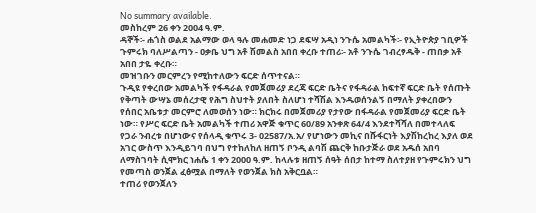No summary available.
መስከረም 26 ቀን 2004 ዓ.ም.
ዳኞች፡- ሐጎስ ወልደ አልማው ወላ ዓሉ መሐመድ ነጋ ደፍሣ አዲነ ንጉሴ አመልካች፡- የኢትዮጵያ ገቢዎች ጉምሩክ ባለሥልጣን - ዐቃቤ ህግ አቶ ሽመልስ አበበ ቀረቡ ተጠሪ፡- አቶ ንጉሴ ገብረፃዱቅ - ጠበቃ አቶ አበበ ታዬ ቀረቡ።
መዝገቡን መርምረን የሚከተለውን ፍርድ ሰጥተናል።
ጉዲዩ የቀረበው አመልካች የፋዳራል የመጀመሪያ ደረጃ ፍርድ ቤትና የፋዳራል ከፍተኛ ፍርድ ቤት የሰጡት የቅጣት ውሣኔ መሰረታዊ የሕግ ስህተት ያለበት ስለሆነ ተሻሽል እንዱወሰንልኝ በማለት ያቀረበውን የሰበር አቤቱታ መርምሮ ለመወሰን ነው። ክርክሩ በመጀመሪያ የታየው በፋዳራል የመጀመሪያ ፍርድ ቤት ነው። የሥር ፍርድ ቤት አመልካች ተጠሪ አዋጅ ቁጥር 60/89 አንቀጽ 64/4 እንደተሻሻለ በመተላለፍ የጋራ ንብረቱ በሆነውና የሰላዲ ቁጥሩ 3- 02587/አ.አ/ የሆነውን መኪና በሹፋርነት እያሽከረከረ እያለ ወደ አገር ውስጥ እንዲይገባ በህግ የተከለከለ ዘጠኝ ቦንዲ ልባሽ ጨርቅ ከቡታጅራ ወደ አዱሰ አበባ ለማስገባት ሲሞክር ነሐሴ 1 ቀን 2000 ዓ.ም. ከላሉቱ ዘጠኝ ሰዓት ሰበታ ከተማ ስለተያዘ የጉምሩክን ህግ የመጣስ ወንጀል ፈፅሟል በማለት የወንጀል ክስ አቅርቧል።
ተጠሪ የወንጀለን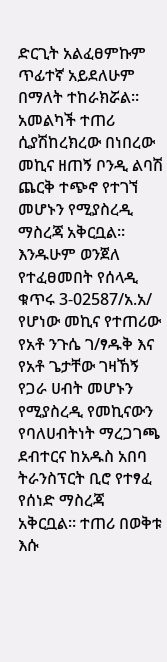ድርጊት አልፈፀምኩም ጥፊተኛ አይደለሁም በማለት ተከራክሯል። አመልካች ተጠሪ ሲያሽከረክረው በነበረው መኪና ዘጠኝ ቦንዲ ልባሽ ጨርቅ ተጭኖ የተገኘ መሆኑን የሚያስረዲ ማስረጃ አቅርቧል። እንዱሁም ወንጀለ የተፈፀመበት የሰላዲ ቁጥሩ 3-02587/አ.አ/ የሆነው መኪና የተጠሪው የአቶ ንጉሴ ገ/ፃዱቅ እና የአቶ ጌታቸው ገዛኸኝ የጋራ ሀብት መሆኑን የሚያስረዲ የመኪናውን የባለሀብትነት ማረጋገጫ ደብተርና ከአዱስ አበባ ትራንስፕርት ቢሮ የተፃፈ የሰነድ ማስረጃ አቅርቧል። ተጠሪ በወቅቱ እሱ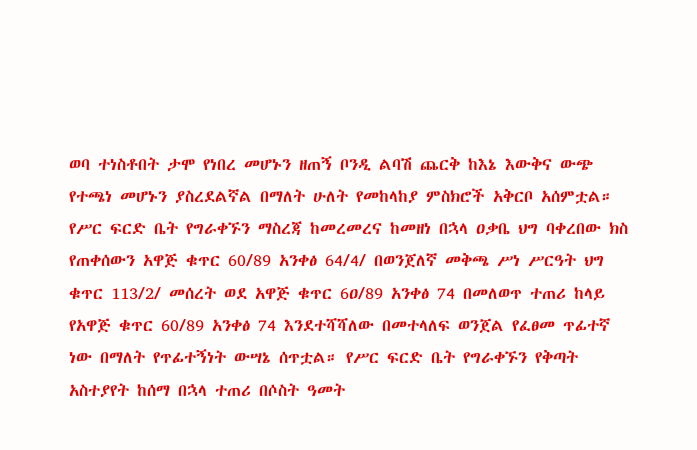ወባ ተነስቶበት ታሞ የነበረ መሆኑን ዘጠኝ ቦንዲ ልባሽ ጨርቅ ከእኔ እውቅና ውጭ የተጫነ መሆኑን ያስረደልኛል በማለት ሁለት የመከላከያ ምስክሮች አቅርቦ አሰምቷል። የሥር ፍርድ ቤት የግራቀኙን ማስረጃ ከመረመረና ከመዘነ በኋላ ዐቃቤ ህግ ባቀረበው ክስ የጠቀሰውን አዋጅ ቁጥር 60/89 አንቀፅ 64/4/ በወንጀለኛ መቅጫ ሥነ ሥርዓት ህግ ቁጥር 113/2/ መሰረት ወደ አዋጅ ቁጥር 6ዐ/89 አንቀፅ 74 በመለወጥ ተጠሪ ከላይ የአዋጅ ቁጥር 60/89 አንቀፅ 74 እንደተሻሻለው በመተላለፍ ወንጀል የፈፀመ ጥፊተኛ ነው በማለት የጥፊተኝነት ውሣኔ ሰጥቷል። የሥር ፍርድ ቤት የግራቀኙን የቅጣት አስተያየት ከሰማ በኋላ ተጠሪ በሶስት ዓመት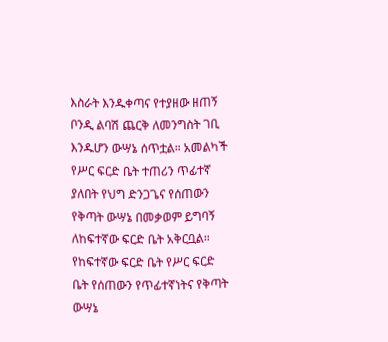እስራት እንዱቀጣና የተያዘው ዘጠኝ ቦንዲ ልባሽ ጨርቅ ለመንግስት ገቢ እንዱሆን ውሣኔ ሰጥቷል። አመልካች የሥር ፍርድ ቤት ተጠሪን ጥፊተኛ ያለበት የህግ ድንጋጌና የሰጠውን የቅጣት ውሣኔ በመቃወም ይግባኝ ለከፍተኛው ፍርድ ቤት አቅርቧል። የከፍተኛው ፍርድ ቤት የሥር ፍርድ ቤት የሰጠውን የጥፊተኛነትና የቅጣት ውሣኔ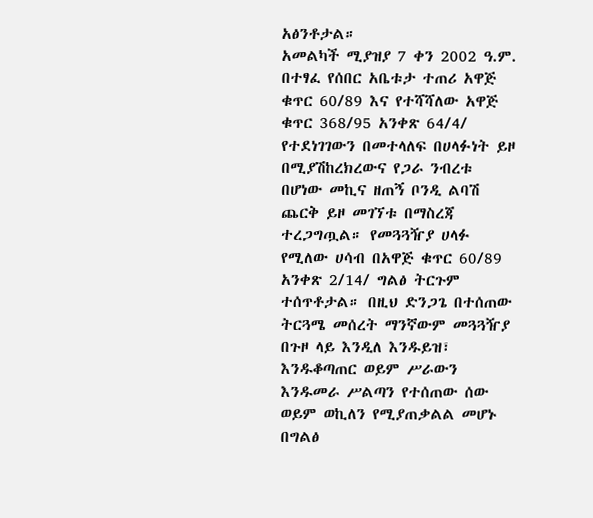አፅንቶታል።
አመልካች ሚያዝያ 7 ቀን 2002 ዓ.ም. በተፃፈ የሰበር አቤቱታ ተጠሪ አዋጅ ቁጥር 60/89 እና የተሻሻለው አዋጅ ቁጥር 368/95 አንቀጽ 64/4/ የተደነገገውን በመተላለፍ በሀላፉነት ይዞ በሚያሽከረክረውና የጋራ ንብረቱ በሆነው መኪና ዘጠኝ ቦንዲ ልባሽ ጨርቅ ይዞ መገኘቱ በማስረጃ ተረጋግጧል። የመጓጓዥያ ሀላፉ የሚለው ሀሳብ በአዋጅ ቁጥር 60/89 አንቀጽ 2/14/ ግልፅ ትርጉም ተሰጥቶታል። በዚህ ድንጋጌ በተሰጠው ትርጓሜ መሰረት ማንኛውም መጓጓዥያ በጉዞ ላይ እንዲለ እንዱይዝ፣ እንዱቆጣጠር ወይም ሥራውን እንዱመራ ሥልጣን የተሰጠው ሰው ወይም ወኪለን የሚያጠቃልል መሆኑ በግልፅ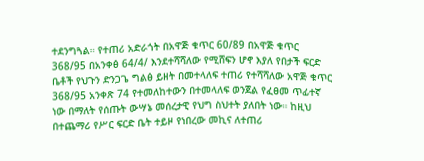ተደንግጓል። የተጠሪ አድራጎት በአዋጅ ቁጥር 60/89 በአዋጅ ቁጥር 368/95 በአንቀፅ 64/4/ እንደተሻሻለው የሚሸፍን ሆኖ እያለ የበታች ፍርድ ቤቶች የህጉን ድንጋጌ ግልፅ ይዘት በመተላለፍ ተጠሪ የተሻሻለው አዋጅ ቁጥር 368/95 አንቀጽ 74 የተመለከተውን በተመላለፍ ወንጀል የፈፀመ ጥፊተኛ ነው በማለት የሰጡት ውሣኔ መሰረታዊ የህግ ስህተት ያለበት ነው። ከዚህ በተጨማሪ የሥር ፍርድ ቤት ተይዞ የነበረው መኪና ለተጠሪ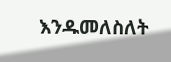እንዱመለስለት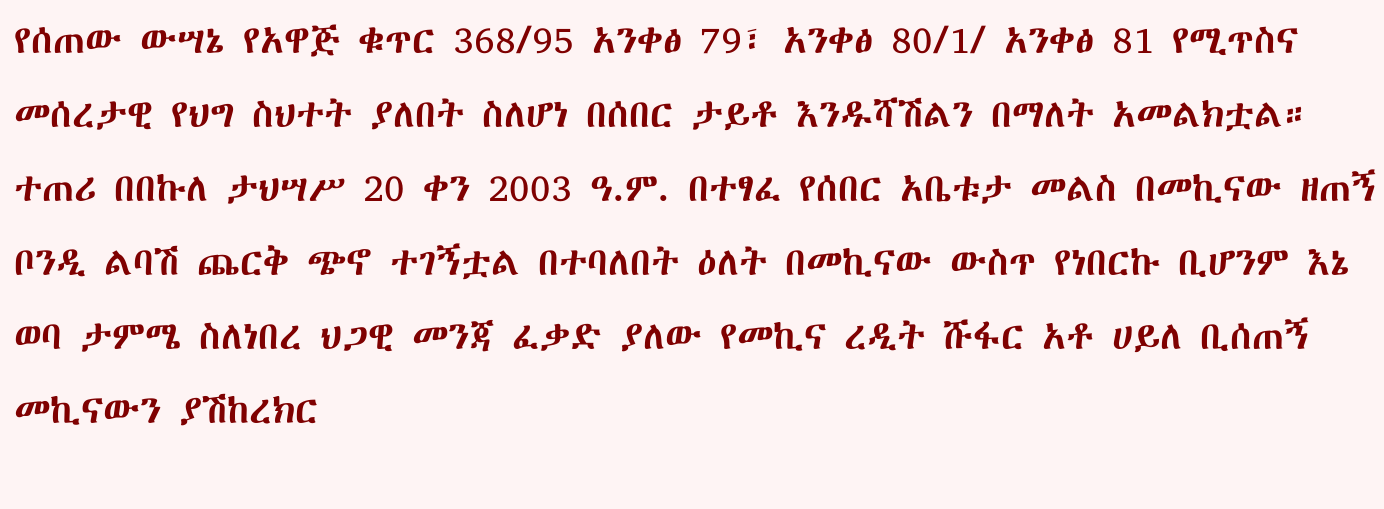የሰጠው ውሣኔ የአዋጅ ቁጥር 368/95 አንቀፅ 79፣ አንቀፅ 80/1/ አንቀፅ 81 የሚጥስና መሰረታዊ የህግ ስህተት ያለበት ስለሆነ በሰበር ታይቶ እንዱሻሽልን በማለት አመልክቷል።
ተጠሪ በበኩለ ታህሣሥ 20 ቀን 2003 ዓ.ም. በተፃፈ የሰበር አቤቱታ መልስ በመኪናው ዘጠኝ ቦንዲ ልባሽ ጨርቅ ጭኖ ተገኝቷል በተባለበት ዕለት በመኪናው ውስጥ የነበርኩ ቢሆንም እኔ ወባ ታምሜ ስለነበረ ህጋዊ መንጃ ፈቃድ ያለው የመኪና ረዲት ሹፋር አቶ ሀይለ ቢሰጠኝ መኪናውን ያሽከረክር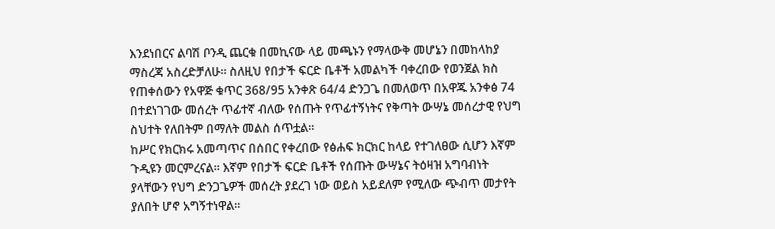እንደነበርና ልባሽ ቦንዲ ጨርቁ በመኪናው ላይ መጫኑን የማላውቅ መሆኔን በመከላከያ ማስረጃ አስረድቻለሁ። ስለዚህ የበታች ፍርድ ቤቶች አመልካች ባቀረበው የወንጀል ክስ የጠቀሰውን የአዋጅ ቁጥር 368/95 አንቀጽ 64/4 ድንጋጌ በመለወጥ በአዋጁ አንቀፅ 74 በተደነገገው መሰረት ጥፊተኛ ብለው የሰጡት የጥፊተኝነትና የቅጣት ውሣኔ መሰረታዊ የህግ ስህተት የለበትም በማለት መልስ ሰጥቷል።
ከሥር የክርክሩ አመጣጥና በሰበር የቀረበው የፅሐፍ ክርክር ከላይ የተገለፀው ሲሆን እኛም ጉዲዩን መርምረናል። እኛም የበታች ፍርድ ቤቶች የሰጡት ውሣኔና ትዕዛዝ አግባብነት ያላቸውን የህግ ድንጋጌዎች መሰረት ያደረገ ነው ወይስ አይደለም የሚለው ጭብጥ መታየት ያለበት ሆኖ አግኝተነዋል።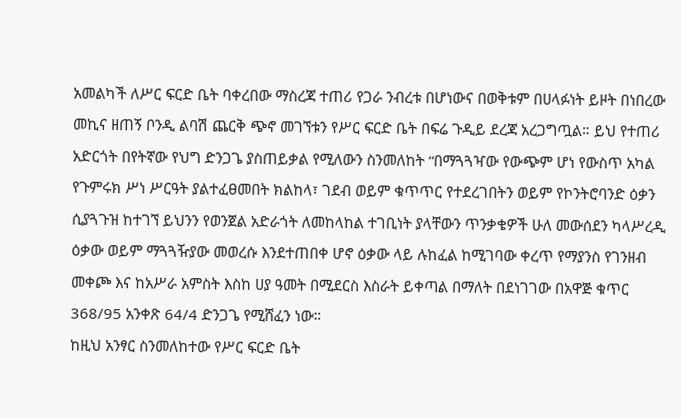አመልካች ለሥር ፍርድ ቤት ባቀረበው ማስረጃ ተጠሪ የጋራ ንብረቱ በሆነውና በወቅቱም በሀላፉነት ይዞት በነበረው መኪና ዘጠኝ ቦንዲ ልባሽ ጨርቅ ጭኖ መገኘቱን የሥር ፍርድ ቤት በፍሬ ጉዲይ ደረጃ አረጋግጧል። ይህ የተጠሪ አድርጎት በየትኛው የህግ ድንጋጌ ያስጠይቃል የሚለውን ስንመለከት “በማጓጓዣው የውጭም ሆነ የውስጥ አካል የጉምሩክ ሥነ ሥርዓት ያልተፈፀመበት ክልከላ፣ ገደብ ወይም ቁጥጥር የተደረገበትን ወይም የኮንትሮባንድ ዕቃን ሲያጓጉዝ ከተገኘ ይህንን የወንጀል አድራጎት ለመከላከል ተገቢነት ያላቸውን ጥንቃቄዎች ሁለ መውሰደን ካላሥረዲ ዕቃው ወይም ማጓጓዥያው መወረሱ እንደተጠበቀ ሆኖ ዕቃው ላይ ሉከፈል ከሚገባው ቀረጥ የማያንስ የገንዘብ መቀጮ እና ከአሥራ አምስት እስከ ሀያ ዓመት በሚደርስ እስራት ይቀጣል በማለት በደነገገው በአዋጅ ቁጥር 368/95 አንቀጽ 64/4 ድንጋጌ የሚሸፈን ነው።
ከዚህ አንፃር ስንመለከተው የሥር ፍርድ ቤት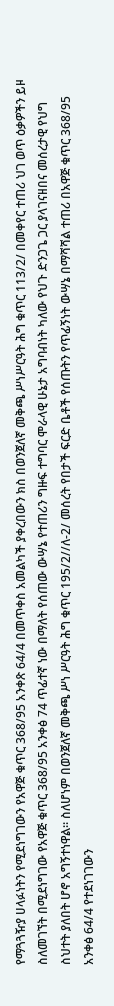የማጓጓዥያ ሀላፉነትን የሚደነግገውን የአዋጅ ቁጥር 368/95 አንቀጽ 64/4 በመጥቀስ አመልካች ያቀረበውን ክስ በወንጀለኛ መቅጫ ሥነሥርዓት ሕግ ቁጥር 113/2/ በመቀየር ተጠሪ ህገ ወጥ ዕቃዎችን ይዞ ስለመገኘት በሚደነግገው የአዋጅ ቁጥር 368/95 አንቀፅ 74 ጥፊተኛ ነው በማለት የሰጠው ውሣኔ የተጠሪን ግዙፍ ተግባር ሞራላዊ ሁኔታ አግባብነት ካለው የህጉ ድንጋጌ ጋር ያላገናዘበና መሰረታዊ የህግ ስህተት ያለበት ሆኖ አግኝተነዋል። ስለሆነም በወንጀለኛ መቅጫ ሥነ ሥርዓት ሕግ ቁጥር 195/2//ለ-2/ መሰረት የበታች ፍርድ ቤቶች የሰጡትን የጥፊኝነት ውሣኔ በማሻሻል ተጠሪ በአዋጅ ቁጥር 368/95 አንቀፅ 64/4 የተደነገገውን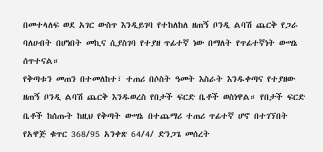በመተላለፍ ወደ አገር ውስጥ እንዲይገባ የተከለከለ ዘጠኝ ቦንዲ ልባሽ ጨርቅ የጋራ ባለሀብት በሆነበት መኪና ሲያስገባ የተያዘ ጥፊተኛ ነው በማለት የጥፊተኛነት ውሣኔ ሰጥተናል።
የቅጣቱን መጠን በተመለከተ፣ ተጠሪ በሶስት ዓመት እስራት እንዱቀጣና የተያዘው ዘጠኝ ቦንዲ ልባሽ ጨርቅ እንዱወረስ የበታች ፍርድ ቤቶች ወስነዋል። የበታች ፍርድ ቤቶች ከሰጡት ከዚህ የቅጣት ውሣኔ በተጨማሪ ተጠሪ ጥፊተኛ ሆኖ በተገኘበት የአዋጅ ቁጥር 368/95 አንቀጽ 64/4/ ድንጋጌ መሰረት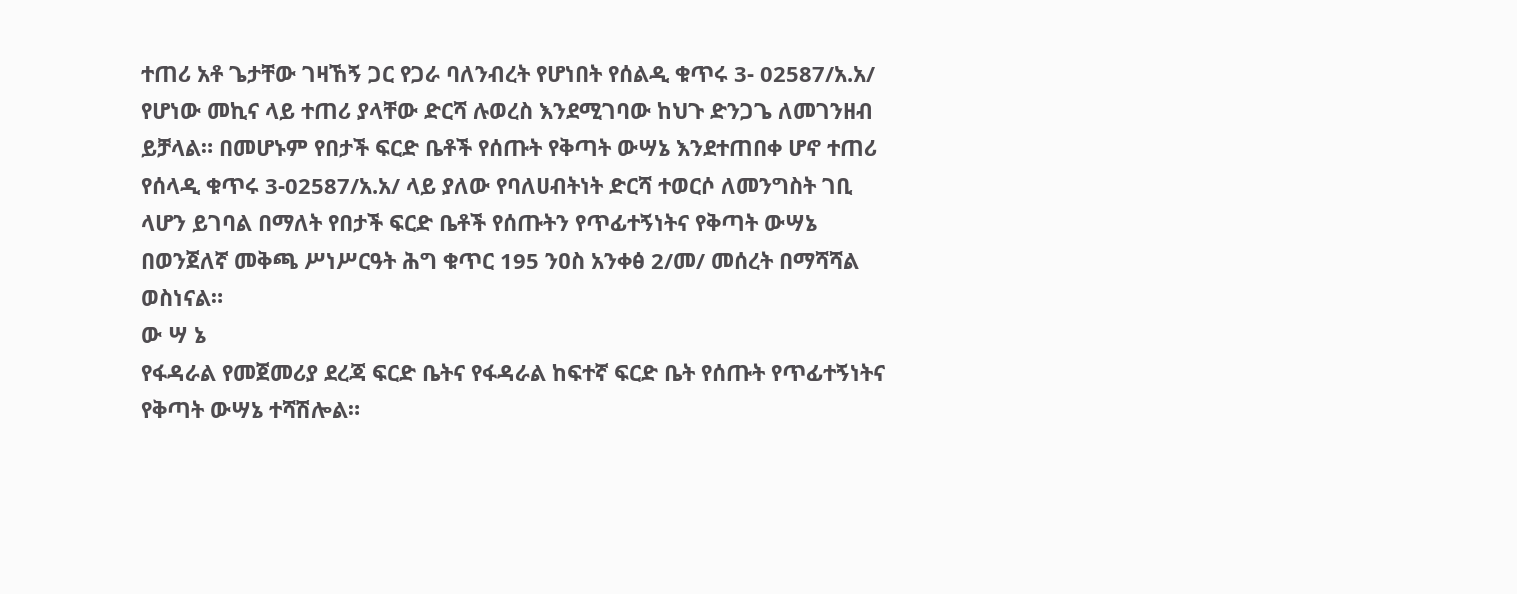ተጠሪ አቶ ጌታቸው ገዛኸኝ ጋር የጋራ ባለንብረት የሆነበት የሰልዲ ቁጥሩ 3- 02587/አ.አ/ የሆነው መኪና ላይ ተጠሪ ያላቸው ድርሻ ሉወረስ እንደሚገባው ከህጉ ድንጋጌ ለመገንዘብ ይቻላል። በመሆኑም የበታች ፍርድ ቤቶች የሰጡት የቅጣት ውሣኔ እንደተጠበቀ ሆኖ ተጠሪ የሰላዲ ቁጥሩ 3-02587/አ.አ/ ላይ ያለው የባለሀብትነት ድርሻ ተወርሶ ለመንግስት ገቢ ላሆን ይገባል በማለት የበታች ፍርድ ቤቶች የሰጡትን የጥፊተኝነትና የቅጣት ውሣኔ በወንጀለኛ መቅጫ ሥነሥርዓት ሕግ ቁጥር 195 ንዐስ አንቀፅ 2/መ/ መሰረት በማሻሻል ወስነናል።
ው ሣ ኔ
የፋዳራል የመጀመሪያ ደረጃ ፍርድ ቤትና የፋዳራል ከፍተኛ ፍርድ ቤት የሰጡት የጥፊተኝነትና የቅጣት ውሣኔ ተሻሽሎል።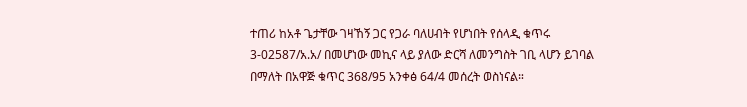ተጠሪ ከአቶ ጌታቸው ገዛኸኝ ጋር የጋራ ባለሀብት የሆነበት የሰላዲ ቁጥሩ 3-02587/አ.አ/ በመሆነው መኪና ላይ ያለው ድርሻ ለመንግስት ገቢ ላሆን ይገባል በማለት በአዋጅ ቁጥር 368/95 አንቀፅ 64/4 መሰረት ወስነናል።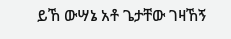ይኸ ውሣኔ አቶ ጌታቸው ገዛኸኝ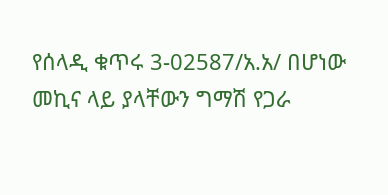የሰላዲ ቁጥሩ 3-02587/አ.አ/ በሆነው መኪና ላይ ያላቸውን ግማሽ የጋራ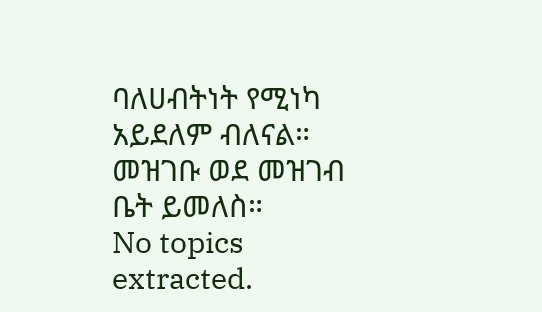ባለሀብትነት የሚነካ አይደለም ብለናል።
መዝገቡ ወደ መዝገብ ቤት ይመለስ።
No topics extracted.